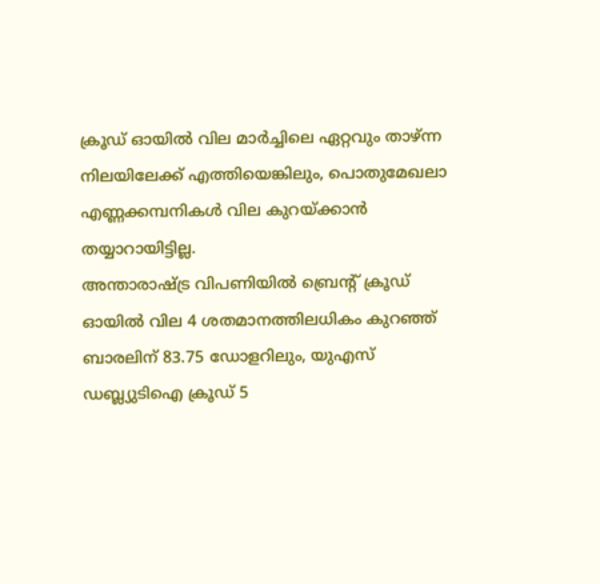ക്രൂഡ് ഓയിൽ വില മാർച്ചിലെ ഏറ്റവും താഴ്ന്ന നിലയിലേക്ക് എത്തിയെങ്കിലും, പൊതുമേഖലാ എണ്ണക്കമ്പനികൾ വില കുറയ്ക്കാൻ തയ്യാറായിട്ടില്ല.
അന്താരാഷ്ട്ര വിപണിയിൽ ബ്രെന്റ് ക്രൂഡ് ഓയിൽ വില 4 ശതമാനത്തിലധികം കുറഞ്ഞ് ബാരലിന് 83.75 ഡോളറിലും, യുഎസ് ഡബ്ല്യുടിഐ ക്രൂഡ് 5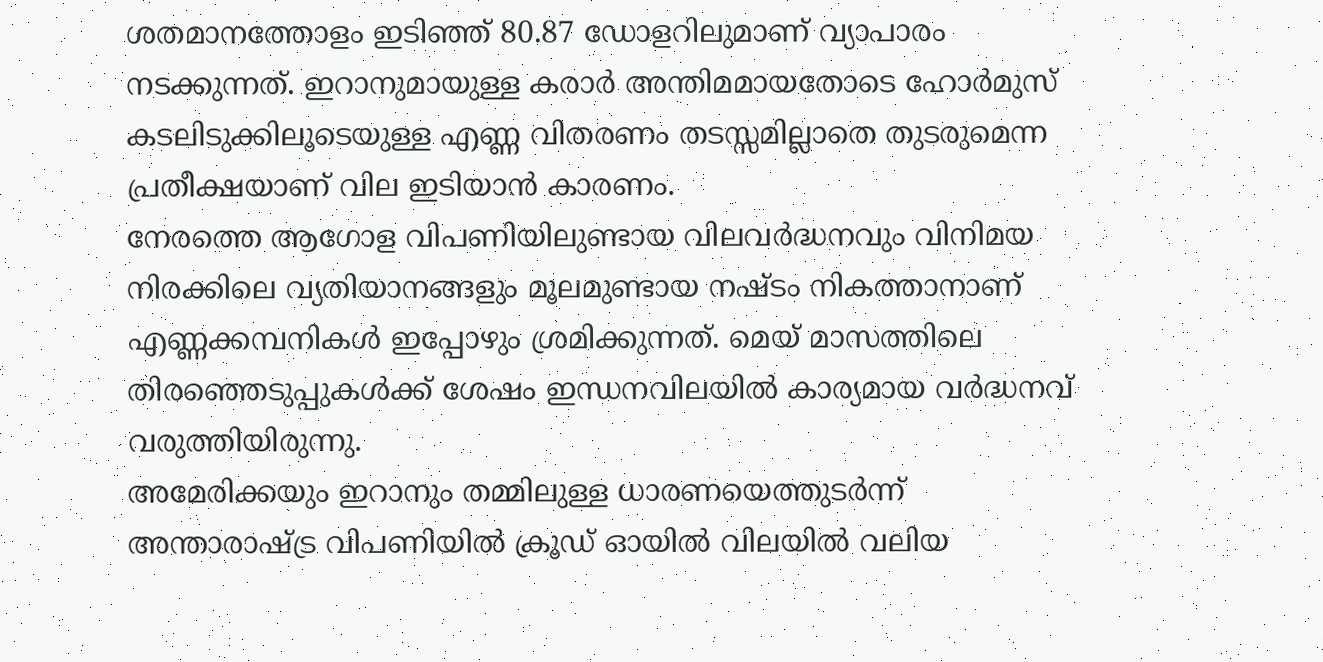ശതമാനത്തോളം ഇടിഞ്ഞ് 80.87 ഡോളറിലുമാണ് വ്യാപാരം നടക്കുന്നത്. ഇറാനുമായുള്ള കരാർ അന്തിമമായതോടെ ഹോർമുസ് കടലിടുക്കിലൂടെയുള്ള എണ്ണ വിതരണം തടസ്സമില്ലാതെ തുടരുമെന്ന പ്രതീക്ഷയാണ് വില ഇടിയാൻ കാരണം.
നേരത്തെ ആഗോള വിപണിയിലുണ്ടായ വിലവർദ്ധനവും വിനിമയ നിരക്കിലെ വ്യതിയാനങ്ങളും മൂലമുണ്ടായ നഷ്ടം നികത്താനാണ് എണ്ണക്കമ്പനികൾ ഇപ്പോഴും ശ്രമിക്കുന്നത്. മെയ് മാസത്തിലെ തിരഞ്ഞെടുപ്പുകൾക്ക് ശേഷം ഇന്ധനവിലയിൽ കാര്യമായ വർദ്ധനവ് വരുത്തിയിരുന്നു.
അമേരിക്കയും ഇറാനും തമ്മിലുള്ള ധാരണയെത്തുടർന്ന് അന്താരാഷ്ട്ര വിപണിയിൽ ക്രൂഡ് ഓയിൽ വിലയിൽ വലിയ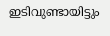ഇടിവുണ്ടായിട്ടും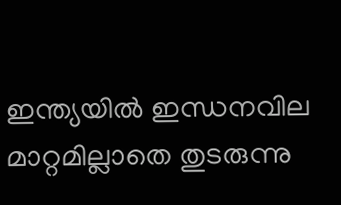ഇന്ത്യയിൽ ഇന്ധനവില മാറ്റമില്ലാതെ തുടരുന്നു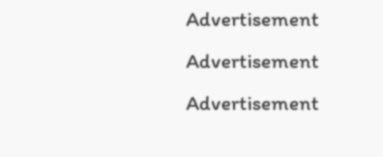Advertisement
Advertisement
Advertisement